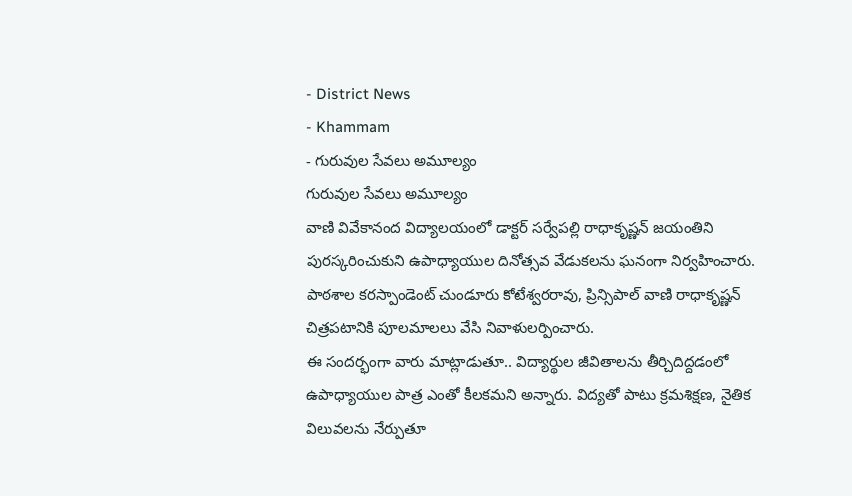- District News
- Khammam
- గురువుల సేవలు అమూల్యం
గురువుల సేవలు అమూల్యం
వాణి వివేకానంద విద్యాలయంలో డాక్టర్ సర్వేపల్లి రాధాకృష్ణన్ జయంతిని పురస్కరించుకుని ఉపాధ్యాయుల దినోత్సవ వేడుకలను ఘనంగా నిర్వహించారు. పాఠశాల కరస్పాండెంట్ చుండూరు కోటేశ్వరరావు, ప్రిన్సిపాల్ వాణి రాధాకృష్ణన్ చిత్రపటానికి పూలమాలలు వేసి నివాళులర్పించారు.
ఈ సందర్భంగా వారు మాట్లాడుతూ.. విద్యార్థుల జీవితాలను తీర్చిదిద్దడంలో ఉపాధ్యాయుల పాత్ర ఎంతో కీలకమని అన్నారు. విద్యతో పాటు క్రమశిక్షణ, నైతిక విలువలను నేర్పుతూ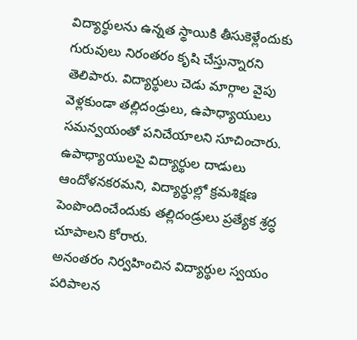విద్యార్థులను ఉన్నత స్థాయికి తీసుకెళ్లేందుకు గురువులు నిరంతరం కృషి చేస్తున్నారని తెలిపారు. విద్యార్థులు చెడు మార్గాల వైపు వెళ్లకుండా తల్లిదండ్రులు, ఉపాధ్యాయులు సమన్వయంతో పనిచేయాలని సూచించారు. ఉపాధ్యాయులపై విద్యార్థుల దాడులు ఆందోళనకరమని, విద్యార్థుల్లో క్రమశిక్షణ పెంపొందించేందుకు తల్లిదండ్రులు ప్రత్యేక శ్రద్ధ చూపాలని కోరారు.
అనంతరం నిర్వహించిన విద్యార్థుల స్వయం పరిపాలన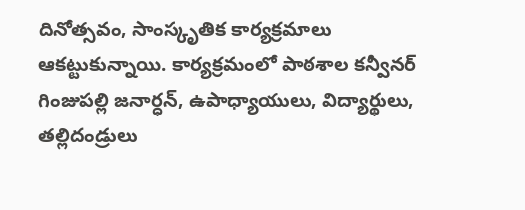దినోత్సవం, సాంస్కృతిక కార్యక్రమాలు ఆకట్టుకున్నాయి. కార్యక్రమంలో పాఠశాల కన్వీనర్ గింజుపల్లి జనార్ధన్, ఉపాధ్యాయులు, విద్యార్థులు, తల్లిదండ్రులు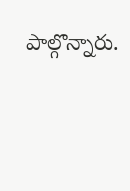పాల్గొన్నారు.